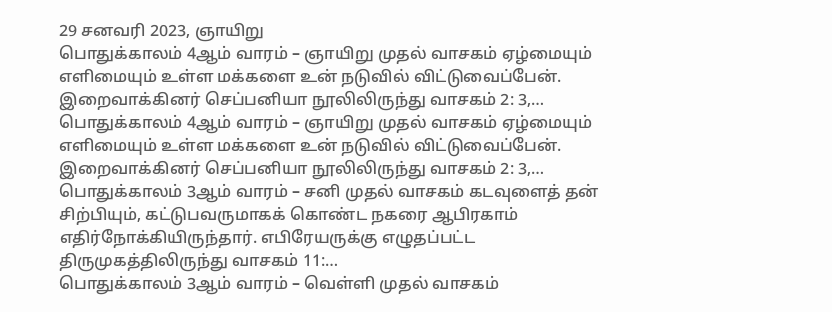29 சனவரி 2023, ஞாயிறு
பொதுக்காலம் 4ஆம் வாரம் – ஞாயிறு முதல் வாசகம் ஏழ்மையும் எளிமையும் உள்ள மக்களை உன் நடுவில் விட்டுவைப்பேன். இறைவாக்கினர் செப்பனியா நூலிலிருந்து வாசகம் 2: 3,…
பொதுக்காலம் 4ஆம் வாரம் – ஞாயிறு முதல் வாசகம் ஏழ்மையும் எளிமையும் உள்ள மக்களை உன் நடுவில் விட்டுவைப்பேன். இறைவாக்கினர் செப்பனியா நூலிலிருந்து வாசகம் 2: 3,…
பொதுக்காலம் 3ஆம் வாரம் – சனி முதல் வாசகம் கடவுளைத் தன் சிற்பியும், கட்டுபவருமாகக் கொண்ட நகரை ஆபிரகாம் எதிர்நோக்கியிருந்தார். எபிரேயருக்கு எழுதப்பட்ட திருமுகத்திலிருந்து வாசகம் 11:…
பொதுக்காலம் 3ஆம் வாரம் – வெள்ளி முதல் வாசகம்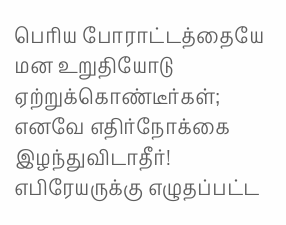பெரிய போராட்டத்தையே மன உறுதியோடு ஏற்றுக்கொண்டீர்கள்; எனவே எதிர்நோக்கை இழந்துவிடாதீர்! எபிரேயருக்கு எழுதப்பட்ட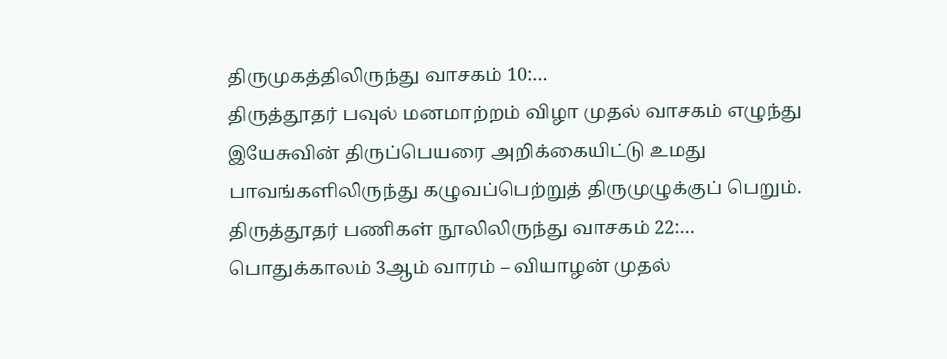திருமுகத்திலிருந்து வாசகம் 10:…
திருத்தூதர் பவுல் மனமாற்றம் விழா முதல் வாசகம் எழுந்து இயேசுவின் திருப்பெயரை அறிக்கையிட்டு உமது பாவங்களிலிருந்து கழுவப்பெற்றுத் திருமுழுக்குப் பெறும். திருத்தூதர் பணிகள் நூலிலிருந்து வாசகம் 22:…
பொதுக்காலம் 3ஆம் வாரம் – வியாழன் முதல்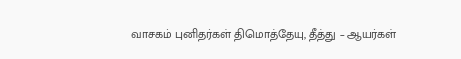வாசகம் புனிதர்கள் திமொத்தேயு, தீத்து – ஆயர்கள்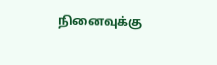நினைவுக்கு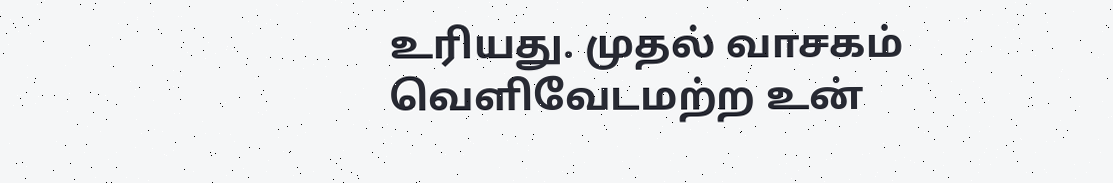உரியது. முதல் வாசகம் வெளிவேடமற்ற உன்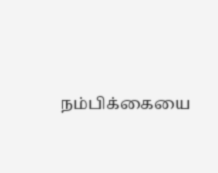நம்பிக்கையை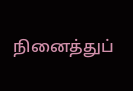நினைத்துப்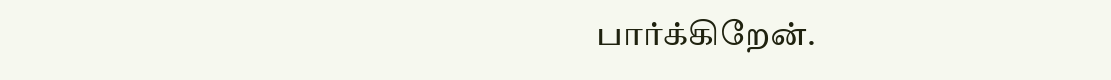பார்க்கிறேன்.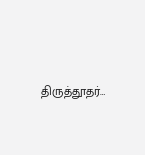திருத்தூதர்…